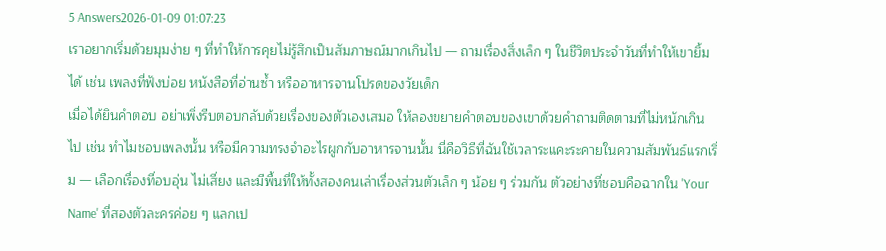5 Answers2026-01-09 01:07:23
เราอยากเริ่มด้วยมุมง่าย ๆ ที่ทำให้การคุยไม่รู้สึกเป็นสัมภาษณ์มากเกินไป — ถามเรื่องสิ่งเล็ก ๆ ในชีวิตประจำวันที่ทำให้เขายิ้มได้ เช่น เพลงที่ฟังบ่อย หนังสือที่อ่านซ้ำ หรืออาหารจานโปรดของวัยเด็ก
เมื่อได้ยินคำตอบ อย่าเพิ่งรีบตอบกลับด้วยเรื่องของตัวเองเสมอ ให้ลองขยายคำตอบของเขาด้วยคำถามติดตามที่ไม่หนักเกินไป เช่น ทำไมชอบเพลงนั้น หรือมีความทรงจำอะไรผูกกับอาหารจานนั้น นี่คือวิธีที่ฉันใช้เวลาระแคะระคายในความสัมพันธ์แรกเริ่ม — เลือกเรื่องที่อบอุ่น ไม่เสี่ยง และมีพื้นที่ให้ทั้งสองคนเล่าเรื่องส่วนตัวเล็ก ๆ น้อย ๆ ร่วมกัน ตัวอย่างที่ชอบคือฉากใน 'Your Name' ที่สองตัวละครค่อย ๆ แลกเป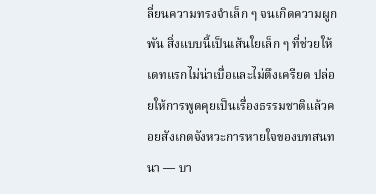ลี่ยนความทรงจำเล็ก ๆ จนเกิดความผูกพัน สิ่งแบบนี้เป็นเส้นใยเล็ก ๆ ที่ช่วยให้เดทแรกไม่น่าเบื่อและไม่ตึงเครียด ปล่อยให้การพูดคุยเป็นเรื่องธรรมชาติแล้วคอยสังเกตจังหวะการหายใจของบทสนทนา — บา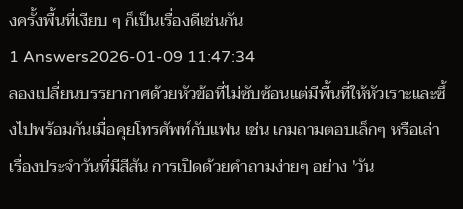งครั้งพื้นที่เงียบ ๆ ก็เป็นเรื่องดีเช่นกัน
1 Answers2026-01-09 11:47:34
ลองเปลี่ยนบรรยากาศด้วยหัวข้อที่ไม่ซับซ้อนแต่มีพื้นที่ให้หัวเราะและซึ้งไปพร้อมกันเมื่อคุยโทรศัพท์กับแฟน เช่น เกมถามตอบเล็กๆ หรือเล่าเรื่องประจำวันที่มีสีสัน การเปิดด้วยคำถามง่ายๆ อย่าง 'วัน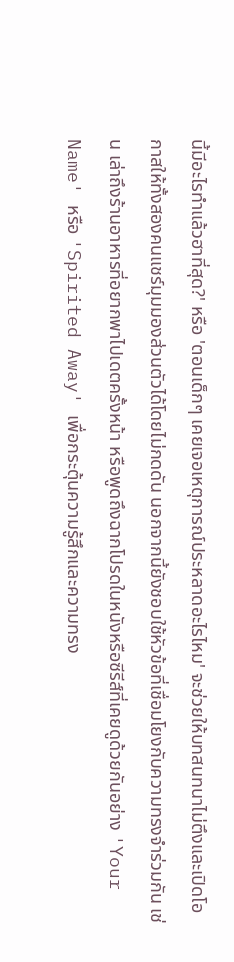นี้มีอะไรทำแล้วฮาที่สุด?' หรือ 'ตอนเด็กๆ เคยเจอเหตุการณ์ประหลาดอะไรไหม' จะช่วยให้บทสนทนาไม่ตึงและเปิดโอกาสให้ทั้งสองคนแชร์มุมมองส่วนตัวได้โดยไม่กดดัน นอกจากนี้ยังชอบใช้หัวข้อที่เชื่อมโยงกับความทรงจำร่วมกัน เช่น เล่าถึงร้านอาหารที่อยากพาไปเดตครั้งหน้า หรือพูดถึงฉากโปรดในหนังหรือซีรีส์ที่เคยดูด้วยกันอย่าง 'Your Name' หรือ 'Spirited Away' เพื่อกระตุ้นความรู้สึกและความทรง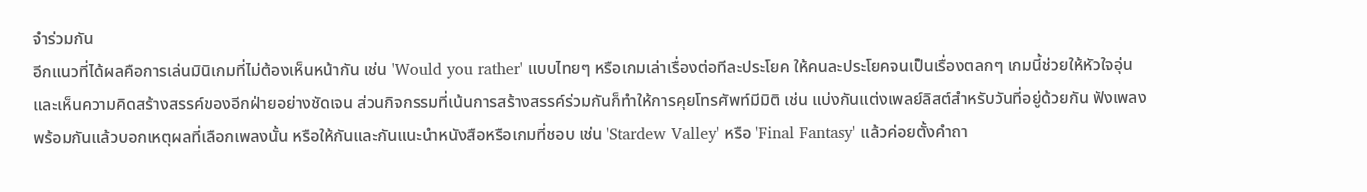จำร่วมกัน
อีกแนวที่ได้ผลคือการเล่นมินิเกมที่ไม่ต้องเห็นหน้ากัน เช่น 'Would you rather' แบบไทยๆ หรือเกมเล่าเรื่องต่อทีละประโยค ให้คนละประโยคจนเป็นเรื่องตลกๆ เกมนี้ช่วยให้หัวใจอุ่นและเห็นความคิดสร้างสรรค์ของอีกฝ่ายอย่างชัดเจน ส่วนกิจกรรมที่เน้นการสร้างสรรค์ร่วมกันก็ทำให้การคุยโทรศัพท์มีมิติ เช่น แบ่งกันแต่งเพลย์ลิสต์สำหรับวันที่อยู่ด้วยกัน ฟังเพลงพร้อมกันแล้วบอกเหตุผลที่เลือกเพลงนั้น หรือให้กันและกันแนะนำหนังสือหรือเกมที่ชอบ เช่น 'Stardew Valley' หรือ 'Final Fantasy' แล้วค่อยตั้งคำถา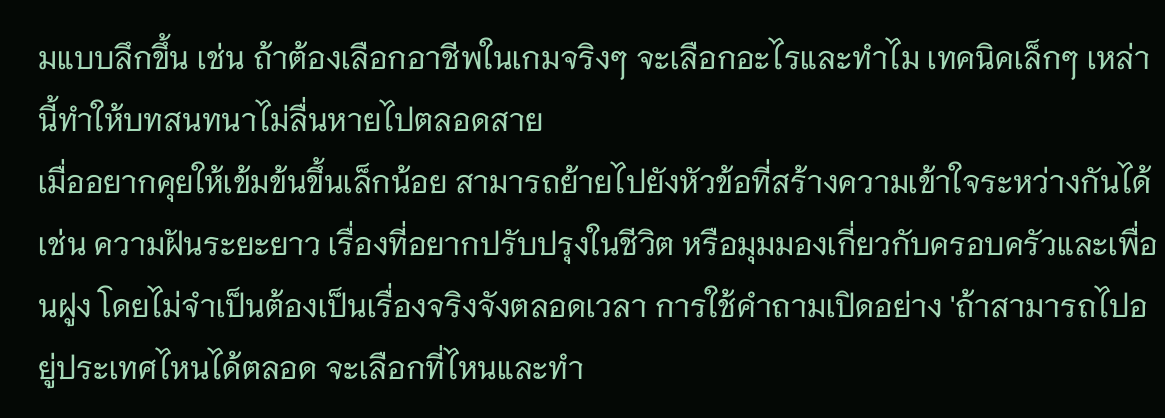มแบบลึกขึ้น เช่น ถ้าต้องเลือกอาชีพในเกมจริงๆ จะเลือกอะไรและทำไม เทคนิคเล็กๆ เหล่านี้ทำให้บทสนทนาไม่ลื่นหายไปตลอดสาย
เมื่ออยากคุยให้เข้มข้นขึ้นเล็กน้อย สามารถย้ายไปยังหัวข้อที่สร้างความเข้าใจระหว่างกันได้ เช่น ความฝันระยะยาว เรื่องที่อยากปรับปรุงในชีวิต หรือมุมมองเกี่ยวกับครอบครัวและเพื่อนฝูง โดยไม่จำเป็นต้องเป็นเรื่องจริงจังตลอดเวลา การใช้คำถามเปิดอย่าง 'ถ้าสามารถไปอยู่ประเทศไหนได้ตลอด จะเลือกที่ไหนและทำ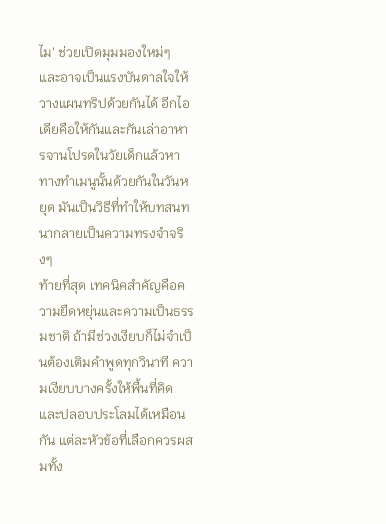ไม' ช่วยเปิดมุมมองใหม่ๆ และอาจเป็นแรงบันดาลใจให้วางแผนทริปด้วยกันได้ อีกไอเดียคือให้กันและกันเล่าอาหารจานโปรดในวัยเด็กแล้วหาทางทำเมนูนั้นด้วยกันในวันหยุด มันเป็นวิธีที่ทำให้บทสนทนากลายเป็นความทรงจำจริงๆ
ท้ายที่สุด เทคนิคสำคัญคือความยืดหยุ่นและความเป็นธรรมชาติ ถ้ามีช่วงเงียบก็ไม่จำเป็นต้องเติมคำพูดทุกวินาที ความเงียบบางครั้งให้พื้นที่คิดและปลอบประโลมได้เหมือนกัน แต่ละหัวข้อที่เลือกควรผสมทั้ง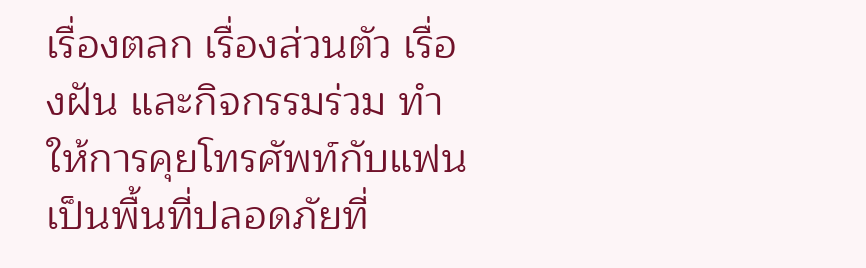เรื่องตลก เรื่องส่วนตัว เรื่องฝัน และกิจกรรมร่วม ทำให้การคุยโทรศัพท์กับแฟนเป็นพื้นที่ปลอดภัยที่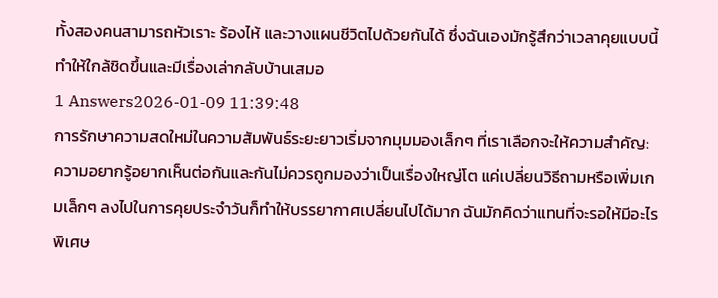ทั้งสองคนสามารถหัวเราะ ร้องไห้ และวางแผนชีวิตไปด้วยกันได้ ซึ่งฉันเองมักรู้สึกว่าเวลาคุยแบบนี้ทำให้ใกล้ชิดขึ้นและมีเรื่องเล่ากลับบ้านเสมอ
1 Answers2026-01-09 11:39:48
การรักษาความสดใหม่ในความสัมพันธ์ระยะยาวเริ่มจากมุมมองเล็กๆ ที่เราเลือกจะให้ความสำคัญ: ความอยากรู้อยากเห็นต่อกันและกันไม่ควรถูกมองว่าเป็นเรื่องใหญ่โต แค่เปลี่ยนวิธีถามหรือเพิ่มเกมเล็กๆ ลงไปในการคุยประจำวันก็ทำให้บรรยากาศเปลี่ยนไปได้มาก ฉันมักคิดว่าแทนที่จะรอให้มีอะไรพิเศษ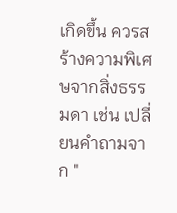เกิดขึ้น ควรสร้างความพิเศษจากสิ่งธรรมดา เช่น เปลี่ยนคำถามจาก "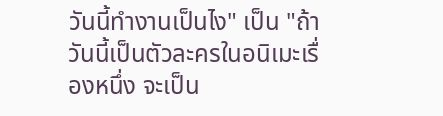วันนี้ทำงานเป็นไง" เป็น "ถ้าวันนี้เป็นตัวละครในอนิเมะเรื่องหนึ่ง จะเป็น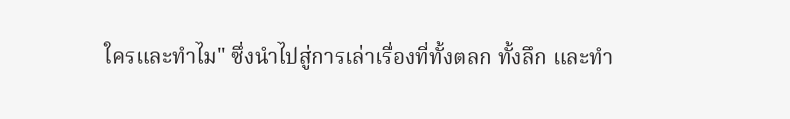ใครและทำไม" ซึ่งนำไปสู่การเล่าเรื่องที่ทั้งตลก ทั้งลึก และทำ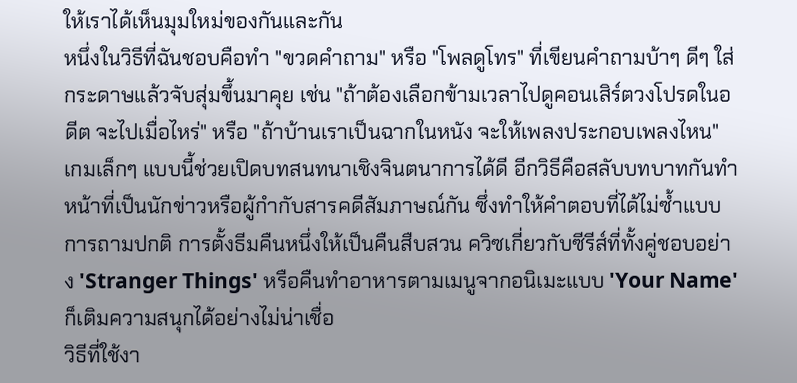ให้เราได้เห็นมุมใหม่ของกันและกัน
หนึ่งในวิธีที่ฉันชอบคือทำ "ขวดคำถาม" หรือ "โพลดูโทร" ที่เขียนคำถามบ้าๆ ดีๆ ใส่กระดาษแล้วจับสุ่มขึ้นมาคุย เช่น "ถ้าต้องเลือกข้ามเวลาไปดูคอนเสิร์ตวงโปรดในอดีต จะไปเมื่อไหร่" หรือ "ถ้าบ้านเราเป็นฉากในหนัง จะให้เพลงประกอบเพลงไหน" เกมเล็กๆ แบบนี้ช่วยเปิดบทสนทนาเชิงจินตนาการได้ดี อีกวิธีคือสลับบทบาทกันทำหน้าที่เป็นนักข่าวหรือผู้กำกับสารคดีสัมภาษณ์กัน ซึ่งทำให้คำตอบที่ได้ไม่ซ้ำแบบการถามปกติ การตั้งธีมคืนหนึ่งให้เป็นคืนสืบสวน ควิซเกี่ยวกับซีรีส์ที่ทั้งคู่ชอบอย่าง 'Stranger Things' หรือคืนทำอาหารตามเมนูจากอนิเมะแบบ 'Your Name' ก็เติมความสนุกได้อย่างไม่น่าเชื่อ
วิธีที่ใช้งา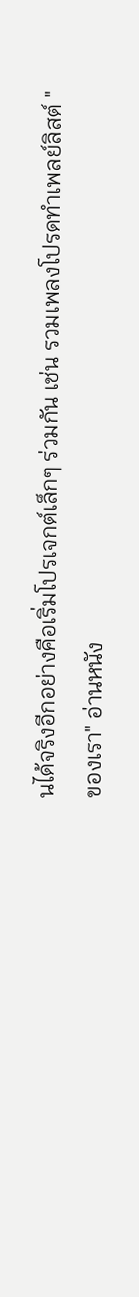นได้จริงอีกอย่างคือเริ่มโปรเจกต์เล็กๆ ร่วมกัน เช่น รวมเพลงโปรดทำเพลย์ลิสต์ "ของเรา" อ่านหนัง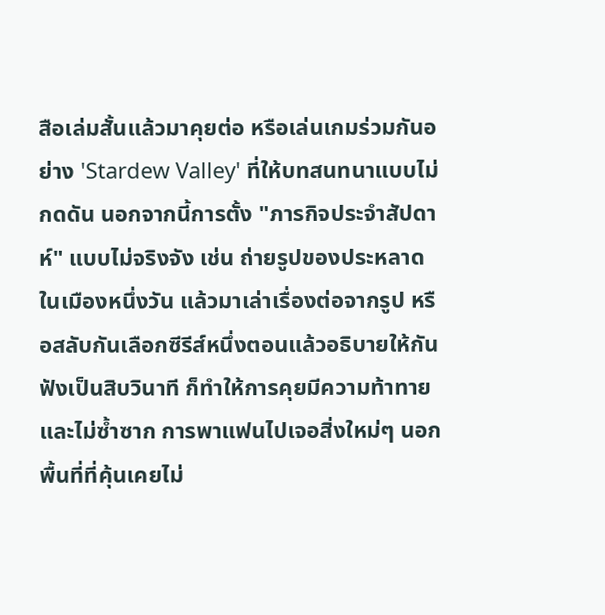สือเล่มสั้นแล้วมาคุยต่อ หรือเล่นเกมร่วมกันอย่าง 'Stardew Valley' ที่ให้บทสนทนาแบบไม่กดดัน นอกจากนี้การตั้ง "ภารกิจประจำสัปดาห์" แบบไม่จริงจัง เช่น ถ่ายรูปของประหลาดในเมืองหนึ่งวัน แล้วมาเล่าเรื่องต่อจากรูป หรือสลับกันเลือกซีรีส์หนึ่งตอนแล้วอธิบายให้กันฟังเป็นสิบวินาที ก็ทำให้การคุยมีความท้าทายและไม่ซ้ำซาก การพาแฟนไปเจอสิ่งใหม่ๆ นอกพื้นที่ที่คุ้นเคยไม่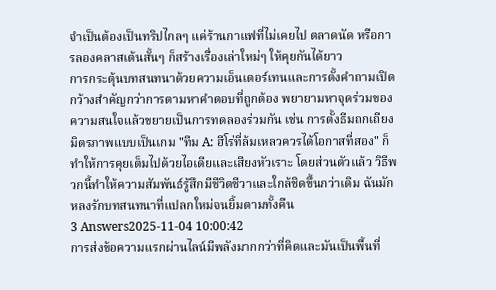จำเป็นต้องเป็นทริปไกลๆ แค่ร้านกาแฟที่ไม่เคยไป ตลาดนัด หรือการลองคลาสเต้นสั้นๆ ก็สร้างเรื่องเล่าใหม่ๆ ให้คุยกันได้ยาว
การกระตุ้นบทสนทนาด้วยความเอ็นเตอร์เทนและการตั้งคำถามเปิดกว้างสำคัญกว่าการตามหาคำตอบที่ถูกต้อง พยายามหาจุดร่วมของความสนใจแล้วขยายเป็นการทดลองร่วมกัน เช่น การตั้งธีมถกเถียงมิตรภาพแบบเป็นเกม "ทีม A: ฮีโร่ที่ล้มเหลวควรได้โอกาสที่สอง" ก็ทำให้การคุยเต็มไปด้วยไอเดียและเสียงหัวเราะ โดยส่วนตัวแล้ว วิธีพวกนี้ทำให้ความสัมพันธ์รู้สึกมีชีวิตชีวาและใกล้ชิดขึ้นกว่าเดิม ฉันมักหลงรักบทสนทนาที่แปลกใหม่จนยิ้มตามทั้งคืน
3 Answers2025-11-04 10:00:42
การส่งข้อความแรกผ่านไลน์มีพลังมากกว่าที่คิดและมันเป็นพื้นที่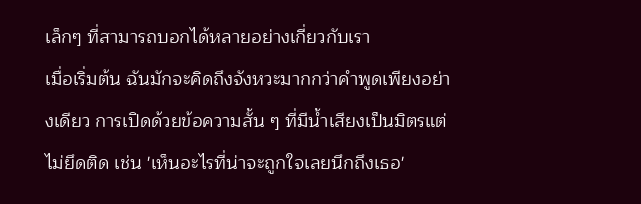เล็กๆ ที่สามารถบอกได้หลายอย่างเกี่ยวกับเรา
เมื่อเริ่มต้น ฉันมักจะคิดถึงจังหวะมากกว่าคำพูดเพียงอย่างเดียว การเปิดด้วยข้อความสั้น ๆ ที่มีน้ำเสียงเป็นมิตรแต่ไม่ยึดติด เช่น 'เห็นอะไรที่น่าจะถูกใจเลยนึกถึงเธอ'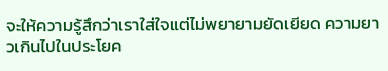จะให้ความรู้สึกว่าเราใส่ใจแต่ไม่พยายามยัดเยียด ความยาวเกินไปในประโยค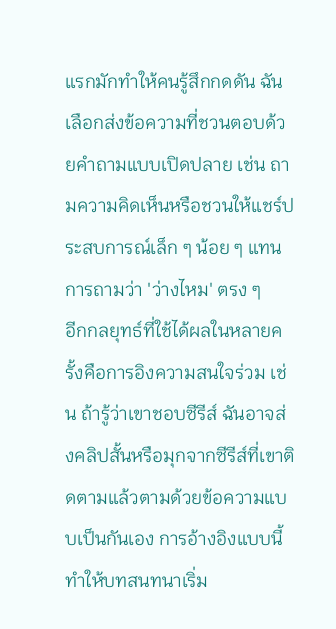แรกมักทำให้คนรู้สึกกดดัน ฉันเลือกส่งข้อความที่ชวนตอบด้วยคำถามแบบเปิดปลาย เช่น ถามความคิดเห็นหรือชวนให้แชร์ประสบการณ์เล็ก ๆ น้อย ๆ แทนการถามว่า 'ว่างไหม' ตรง ๆ
อีกกลยุทธ์ที่ใช้ได้ผลในหลายครั้งคือการอิงความสนใจร่วม เช่น ถ้ารู้ว่าเขาชอบซีรีส์ ฉันอาจส่งคลิปสั้นหรือมุกจากซีรีส์ที่เขาติดตามแล้วตามด้วยข้อความแบบเป็นกันเอง การอ้างอิงแบบนี้ทำให้บทสนทนาเริ่ม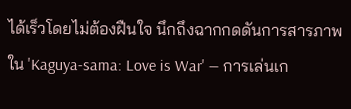ได้เร็วโดยไม่ต้องฝืนใจ นึกถึงฉากกดดันการสารภาพใน 'Kaguya-sama: Love is War' — การเล่นเก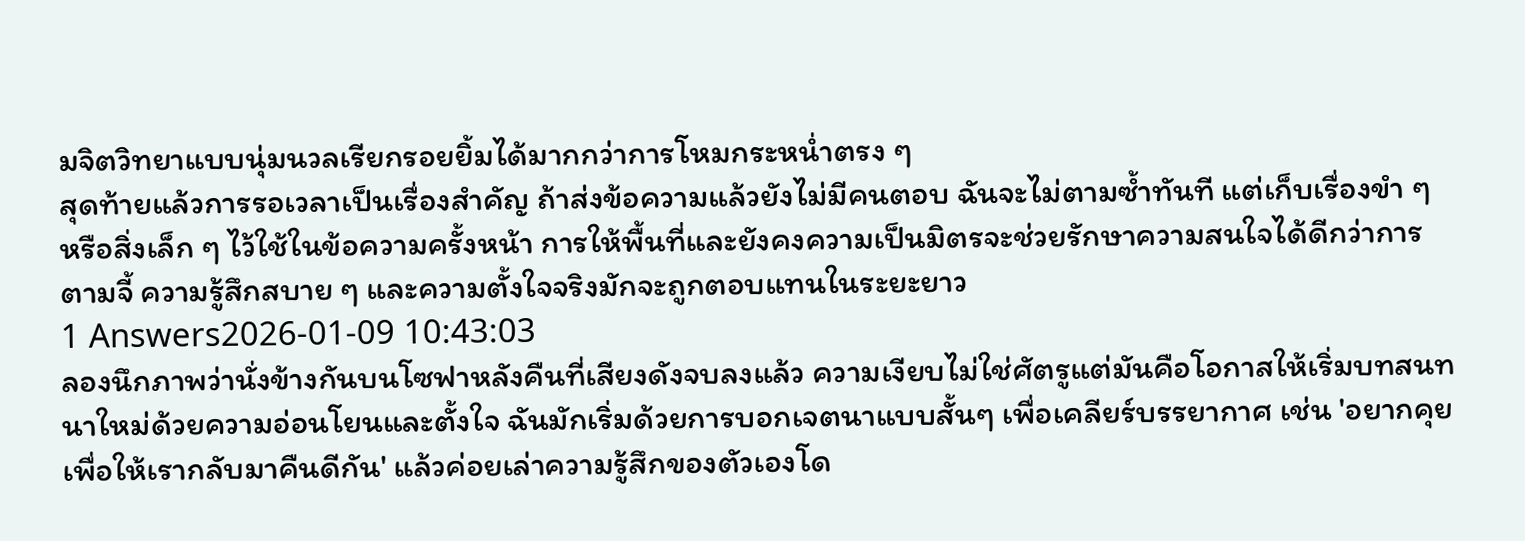มจิตวิทยาแบบนุ่มนวลเรียกรอยยิ้มได้มากกว่าการโหมกระหน่ำตรง ๆ
สุดท้ายแล้วการรอเวลาเป็นเรื่องสำคัญ ถ้าส่งข้อความแล้วยังไม่มีคนตอบ ฉันจะไม่ตามซ้ำทันที แต่เก็บเรื่องขำ ๆ หรือสิ่งเล็ก ๆ ไว้ใช้ในข้อความครั้งหน้า การให้พื้นที่และยังคงความเป็นมิตรจะช่วยรักษาความสนใจได้ดีกว่าการตามจี้ ความรู้สึกสบาย ๆ และความตั้งใจจริงมักจะถูกตอบแทนในระยะยาว
1 Answers2026-01-09 10:43:03
ลองนึกภาพว่านั่งข้างกันบนโซฟาหลังคืนที่เสียงดังจบลงแล้ว ความเงียบไม่ใช่ศัตรูแต่มันคือโอกาสให้เริ่มบทสนทนาใหม่ด้วยความอ่อนโยนและตั้งใจ ฉันมักเริ่มด้วยการบอกเจตนาแบบสั้นๆ เพื่อเคลียร์บรรยากาศ เช่น 'อยากคุยเพื่อให้เรากลับมาคืนดีกัน' แล้วค่อยเล่าความรู้สึกของตัวเองโด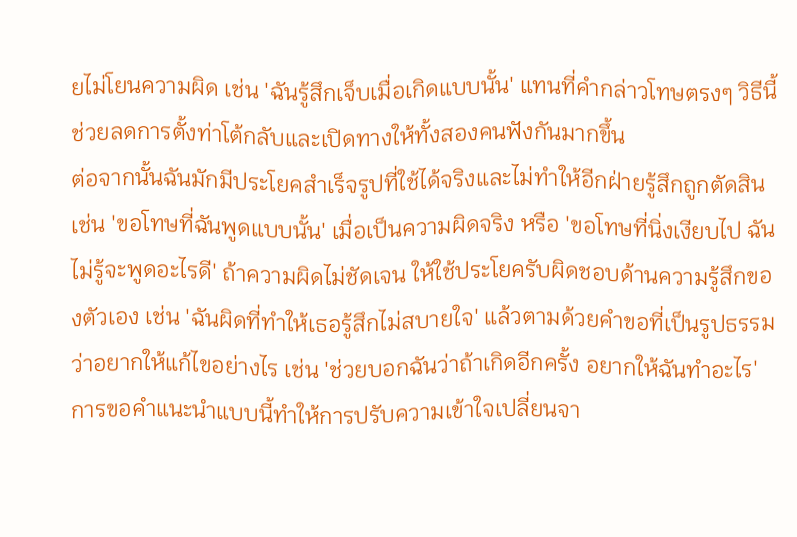ยไม่โยนความผิด เช่น 'ฉันรู้สึกเจ็บเมื่อเกิดแบบนั้น' แทนที่คำกล่าวโทษตรงๆ วิธีนี้ช่วยลดการตั้งท่าโต้กลับและเปิดทางให้ทั้งสองคนฟังกันมากขึ้น
ต่อจากนั้นฉันมักมีประโยคสำเร็จรูปที่ใช้ได้จริงและไม่ทำให้อีกฝ่ายรู้สึกถูกตัดสิน เช่น 'ขอโทษที่ฉันพูดแบบนั้น' เมื่อเป็นความผิดจริง หรือ 'ขอโทษที่นิ่งเงียบไป ฉันไม่รู้จะพูดอะไรดี' ถ้าความผิดไม่ชัดเจน ให้ใช้ประโยครับผิดชอบด้านความรู้สึกของตัวเอง เช่น 'ฉันผิดที่ทำให้เธอรู้สึกไม่สบายใจ' แล้วตามด้วยคำขอที่เป็นรูปธรรมว่าอยากให้แก้ไขอย่างไร เช่น 'ช่วยบอกฉันว่าถ้าเกิดอีกครั้ง อยากให้ฉันทำอะไร' การขอคำแนะนำแบบนี้ทำให้การปรับความเข้าใจเปลี่ยนจา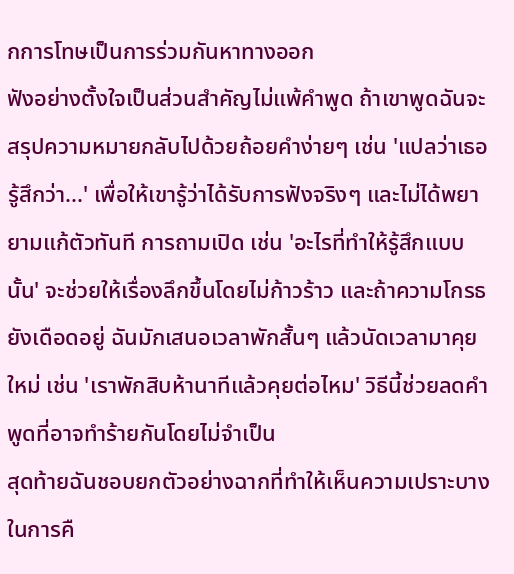กการโทษเป็นการร่วมกันหาทางออก
ฟังอย่างตั้งใจเป็นส่วนสำคัญไม่แพ้คำพูด ถ้าเขาพูดฉันจะสรุปความหมายกลับไปด้วยถ้อยคำง่ายๆ เช่น 'แปลว่าเธอรู้สึกว่า...' เพื่อให้เขารู้ว่าได้รับการฟังจริงๆ และไม่ได้พยายามแก้ตัวทันที การถามเปิด เช่น 'อะไรที่ทำให้รู้สึกแบบนั้น' จะช่วยให้เรื่องลึกขึ้นโดยไม่ก้าวร้าว และถ้าความโกรธยังเดือดอยู่ ฉันมักเสนอเวลาพักสั้นๆ แล้วนัดเวลามาคุยใหม่ เช่น 'เราพักสิบห้านาทีแล้วคุยต่อไหม' วิธีนี้ช่วยลดคำพูดที่อาจทำร้ายกันโดยไม่จำเป็น
สุดท้ายฉันชอบยกตัวอย่างฉากที่ทำให้เห็นความเปราะบางในการคื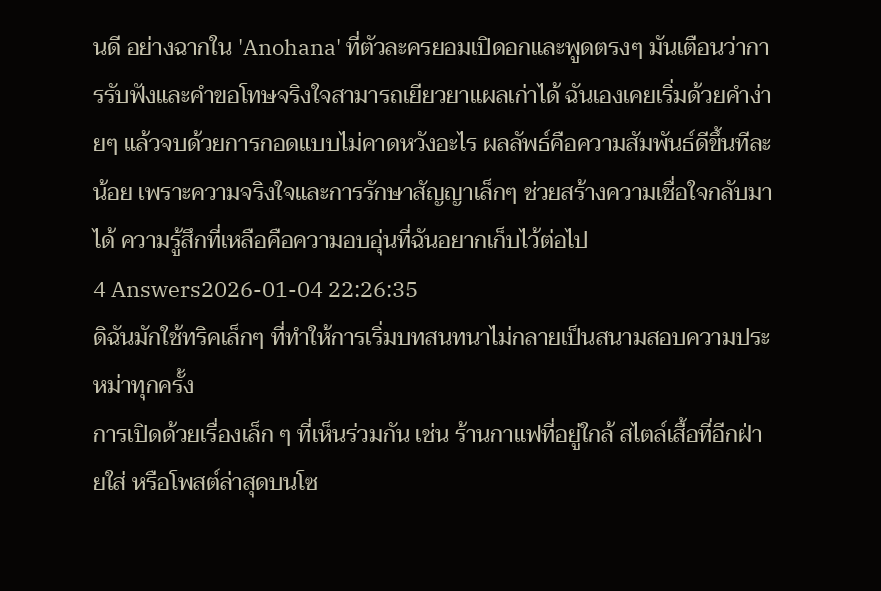นดี อย่างฉากใน 'Anohana' ที่ตัวละครยอมเปิดอกและพูดตรงๆ มันเตือนว่าการรับฟังและคำขอโทษจริงใจสามารถเยียวยาแผลเก่าได้ ฉันเองเคยเริ่มด้วยคำง่ายๆ แล้วจบด้วยการกอดแบบไม่คาดหวังอะไร ผลลัพธ์คือความสัมพันธ์ดีขึ้นทีละน้อย เพราะความจริงใจและการรักษาสัญญาเล็กๆ ช่วยสร้างความเชื่อใจกลับมาได้ ความรู้สึกที่เหลือคือความอบอุ่นที่ฉันอยากเก็บไว้ต่อไป
4 Answers2026-01-04 22:26:35
ดิฉันมักใช้ทริคเล็กๆ ที่ทำให้การเริ่มบทสนทนาไม่กลายเป็นสนามสอบความประหม่าทุกครั้ง
การเปิดด้วยเรื่องเล็ก ๆ ที่เห็นร่วมกัน เช่น ร้านกาแฟที่อยู่ใกล้ สไตล์เสื้อที่อีกฝ่ายใส่ หรือโพสต์ล่าสุดบนโซ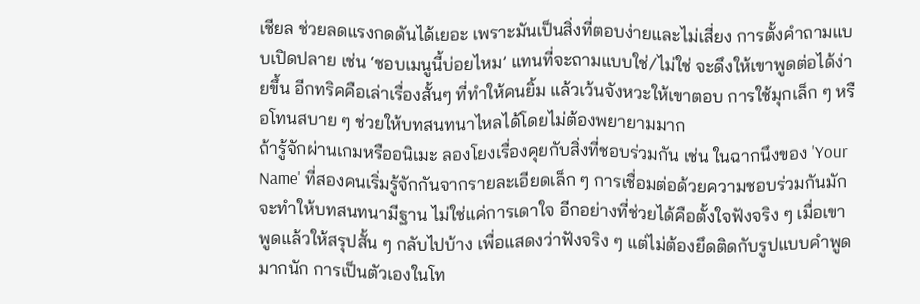เชียล ช่วยลดแรงกดดันได้เยอะ เพราะมันเป็นสิ่งที่ตอบง่ายและไม่เสี่ยง การตั้งคำถามแบบเปิดปลาย เช่น ‘ชอบเมนูนี้บ่อยไหม’ แทนที่จะถามแบบใช่/ไม่ใช่ จะดึงให้เขาพูดต่อได้ง่ายขึ้น อีกทริคคือเล่าเรื่องสั้นๆ ที่ทำให้คนยิ้ม แล้วเว้นจังหวะให้เขาตอบ การใช้มุกเล็ก ๆ หรือโทนสบาย ๆ ช่วยให้บทสนทนาไหลได้โดยไม่ต้องพยายามมาก
ถ้ารู้จักผ่านเกมหรืออนิเมะ ลองโยงเรื่องคุยกับสิ่งที่ชอบร่วมกัน เช่น ในฉากนึงของ 'Your Name' ที่สองคนเริ่มรู้จักกันจากรายละเอียดเล็ก ๆ การเชื่อมต่อด้วยความชอบร่วมกันมักจะทำให้บทสนทนามีฐาน ไม่ใช่แค่การเดาใจ อีกอย่างที่ช่วยได้คือตั้งใจฟังจริง ๆ เมื่อเขาพูดแล้วให้สรุปสั้น ๆ กลับไปบ้าง เพื่อแสดงว่าฟังจริง ๆ แต่ไม่ต้องยึดติดกับรูปแบบคำพูดมากนัก การเป็นตัวเองในโท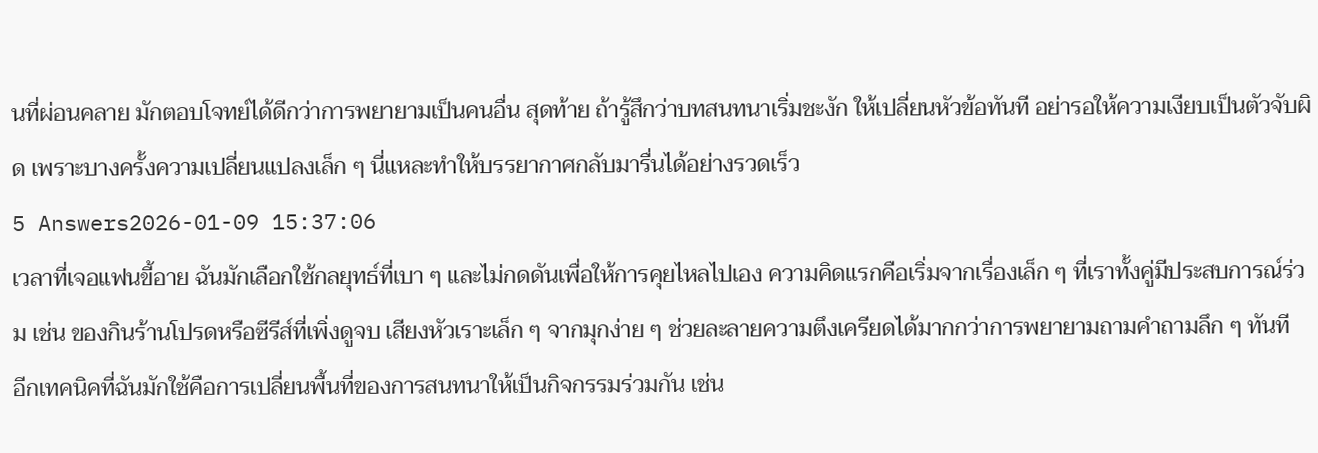นที่ผ่อนคลาย มักตอบโจทย์ได้ดีกว่าการพยายามเป็นคนอื่น สุดท้าย ถ้ารู้สึกว่าบทสนทนาเริ่มชะงัก ให้เปลี่ยนหัวข้อทันที อย่ารอให้ความเงียบเป็นตัวจับผิด เพราะบางครั้งความเปลี่ยนแปลงเล็ก ๆ นี่แหละทำให้บรรยากาศกลับมารื่นได้อย่างรวดเร็ว
5 Answers2026-01-09 15:37:06
เวลาที่เจอแฟนขี้อาย ฉันมักเลือกใช้กลยุทธ์ที่เบา ๆ และไม่กดดันเพื่อให้การคุยไหลไปเอง ความคิดแรกคือเริ่มจากเรื่องเล็ก ๆ ที่เราทั้งคู่มีประสบการณ์ร่วม เช่น ของกินร้านโปรดหรือซีรีส์ที่เพิ่งดูจบ เสียงหัวเราะเล็ก ๆ จากมุกง่าย ๆ ช่วยละลายความตึงเครียดได้มากกว่าการพยายามถามคำถามลึก ๆ ทันที
อีกเทคนิคที่ฉันมักใช้คือการเปลี่ยนพื้นที่ของการสนทนาให้เป็นกิจกรรมร่วมกัน เช่น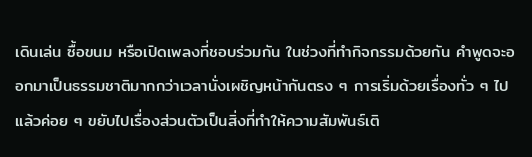เดินเล่น ซื้อขนม หรือเปิดเพลงที่ชอบร่วมกัน ในช่วงที่ทำกิจกรรมด้วยกัน คำพูดจะออกมาเป็นธรรมชาติมากกว่าเวลานั่งเผชิญหน้ากันตรง ๆ การเริ่มด้วยเรื่องทั่ว ๆ ไปแล้วค่อย ๆ ขยับไปเรื่องส่วนตัวเป็นสิ่งที่ทำให้ความสัมพันธ์เติ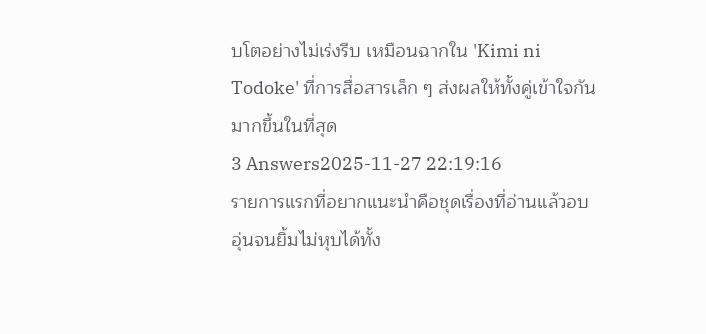บโตอย่างไม่เร่งรีบ เหมือนฉากใน 'Kimi ni Todoke' ที่การสื่อสารเล็ก ๆ ส่งผลให้ทั้งคู่เข้าใจกันมากขึ้นในที่สุด
3 Answers2025-11-27 22:19:16
รายการแรกที่อยากแนะนำคือชุดเรื่องที่อ่านแล้วอบอุ่นจนยิ้มไม่หุบได้ทั้ง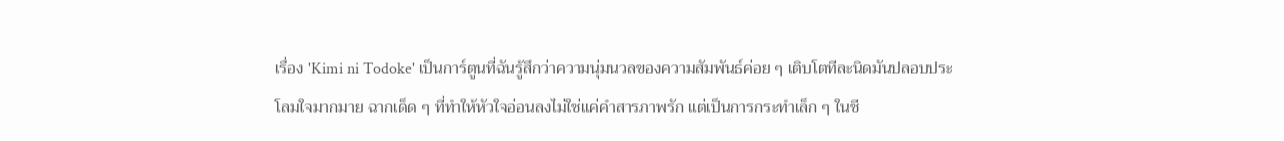เรื่อง 'Kimi ni Todoke' เป็นการ์ตูนที่ฉันรู้สึกว่าความนุ่มนวลของความสัมพันธ์ค่อย ๆ เติบโตทีละนิดมันปลอบประโลมใจมากมาย ฉากเด็ด ๆ ที่ทำให้หัวใจอ่อนลงไม่ใช่แค่คำสารภาพรัก แต่เป็นการกระทำเล็ก ๆ ในชี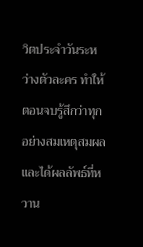วิตประจำวันระหว่างตัวละคร ทำให้ตอนจบรู้สึกว่าทุกอย่างสมเหตุสมผลและได้ผลลัพธ์ที่หวาน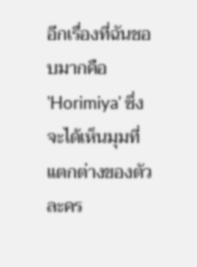อีกเรื่องที่ฉันชอบมากคือ 'Horimiya' ซึ่งจะได้เห็นมุมที่แตกต่างของตัวละคร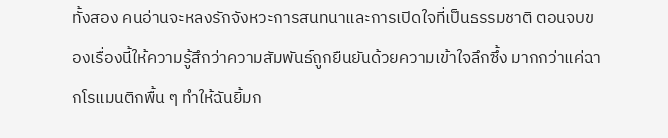ทั้งสอง คนอ่านจะหลงรักจังหวะการสนทนาและการเปิดใจที่เป็นธรรมชาติ ตอนจบของเรื่องนี้ให้ความรู้สึกว่าความสัมพันธ์ถูกยืนยันด้วยความเข้าใจลึกซึ้ง มากกว่าแค่ฉากโรแมนติกพื้น ๆ ทำให้ฉันยิ้มก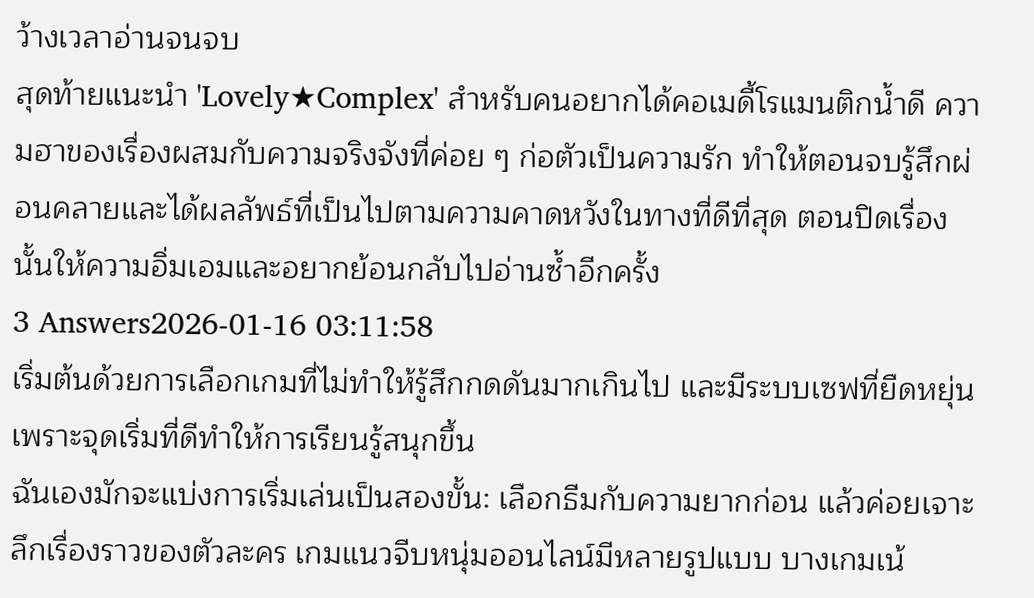ว้างเวลาอ่านจนจบ
สุดท้ายแนะนำ 'Lovely★Complex' สำหรับคนอยากได้คอเมดี้โรแมนติกน้ำดี ความฮาของเรื่องผสมกับความจริงจังที่ค่อย ๆ ก่อตัวเป็นความรัก ทำให้ตอนจบรู้สึกผ่อนคลายและได้ผลลัพธ์ที่เป็นไปตามความคาดหวังในทางที่ดีที่สุด ตอนปิดเรื่องนั้นให้ความอิ่มเอมและอยากย้อนกลับไปอ่านซ้ำอีกครั้ง
3 Answers2026-01-16 03:11:58
เริ่มต้นด้วยการเลือกเกมที่ไม่ทำให้รู้สึกกดดันมากเกินไป และมีระบบเซฟที่ยืดหยุ่น เพราะจุดเริ่มที่ดีทำให้การเรียนรู้สนุกขึ้น
ฉันเองมักจะแบ่งการเริ่มเล่นเป็นสองขั้น: เลือกธีมกับความยากก่อน แล้วค่อยเจาะลึกเรื่องราวของตัวละคร เกมแนวจีบหนุ่มออนไลน์มีหลายรูปแบบ บางเกมเน้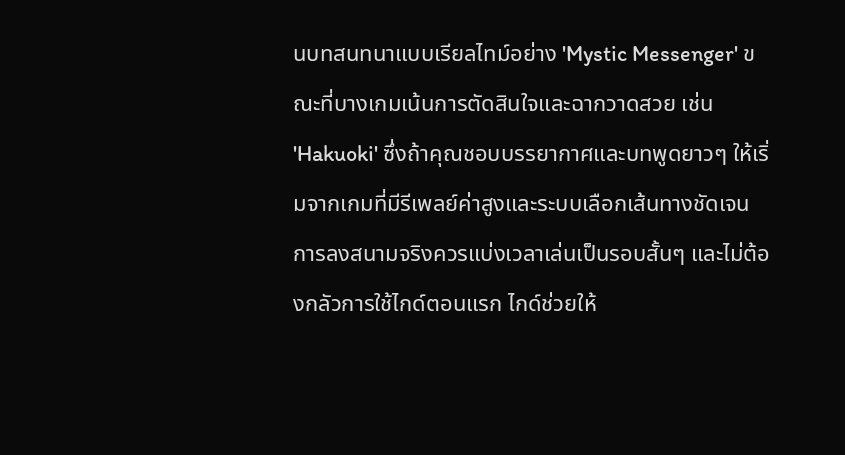นบทสนทนาแบบเรียลไทม์อย่าง 'Mystic Messenger' ขณะที่บางเกมเน้นการตัดสินใจและฉากวาดสวย เช่น 'Hakuoki' ซึ่งถ้าคุณชอบบรรยากาศและบทพูดยาวๆ ให้เริ่มจากเกมที่มีรีเพลย์ค่าสูงและระบบเลือกเส้นทางชัดเจน
การลงสนามจริงควรแบ่งเวลาเล่นเป็นรอบสั้นๆ และไม่ต้องกลัวการใช้ไกด์ตอนแรก ไกด์ช่วยให้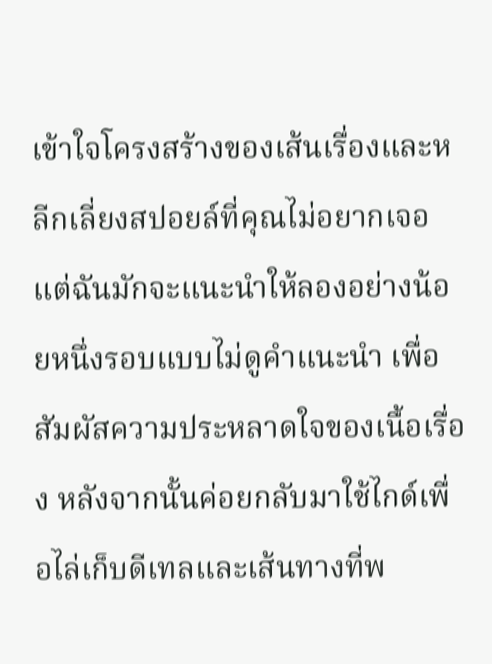เข้าใจโครงสร้างของเส้นเรื่องและหลีกเลี่ยงสปอยล์ที่คุณไม่อยากเจอ แต่ฉันมักจะแนะนำให้ลองอย่างน้อยหนึ่งรอบแบบไม่ดูคำแนะนำ เพื่อสัมผัสความประหลาดใจของเนื้อเรื่อง หลังจากนั้นค่อยกลับมาใช้ไกด์เพื่อไล่เก็บดีเทลและเส้นทางที่พ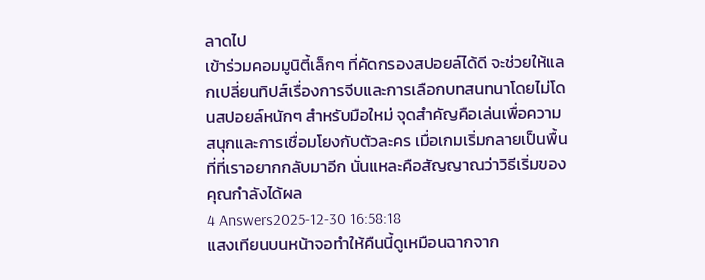ลาดไป
เข้าร่วมคอมมูนิตี้เล็กๆ ที่คัดกรองสปอยล์ได้ดี จะช่วยให้แลกเปลี่ยนทิปส์เรื่องการจีบและการเลือกบทสนทนาโดยไม่โดนสปอยล์หนักๆ สำหรับมือใหม่ จุดสำคัญคือเล่นเพื่อความสนุกและการเชื่อมโยงกับตัวละคร เมื่อเกมเริ่มกลายเป็นพื้นที่ที่เราอยากกลับมาอีก นั่นแหละคือสัญญาณว่าวิธีเริ่มของคุณกำลังได้ผล
4 Answers2025-12-30 16:58:18
แสงเทียนบนหน้าจอทำให้คืนนี้ดูเหมือนฉากจาก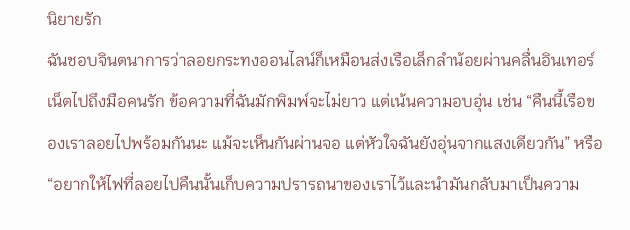นิยายรัก
ฉันชอบจินตนาการว่าลอยกระทงออนไลน์ก็เหมือนส่งเรือเล็กลำน้อยผ่านคลื่นอินเทอร์เน็ตไปถึงมือคนรัก ข้อความที่ฉันมักพิมพ์จะไม่ยาว แต่เน้นความอบอุ่น เช่น “คืนนี้เรือของเราลอยไปพร้อมกันนะ แม้จะเห็นกันผ่านจอ แต่หัวใจฉันยังอุ่นจากแสงเดียวกัน” หรือ “อยากให้ไฟที่ลอยไปคืนนั้นเก็บความปรารถนาของเราไว้และนำมันกลับมาเป็นความ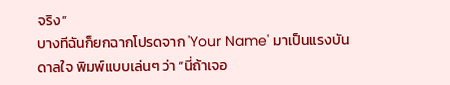จริง”
บางทีฉันก็ยกฉากโปรดจาก 'Your Name' มาเป็นแรงบันดาลใจ พิมพ์แบบเล่นๆ ว่า “นี่ถ้าเจอ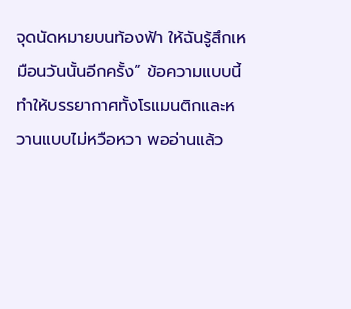จุดนัดหมายบนท้องฟ้า ให้ฉันรู้สึกเหมือนวันนั้นอีกครั้ง” ข้อความแบบนี้ทำให้บรรยากาศทั้งโรแมนติกและหวานแบบไม่หวือหวา พออ่านแล้ว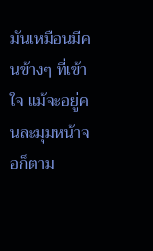มันเหมือนมีคนข้างๆ ที่เข้าใจ แม้จะอยู่คนละมุมหน้าจอก็ตาม